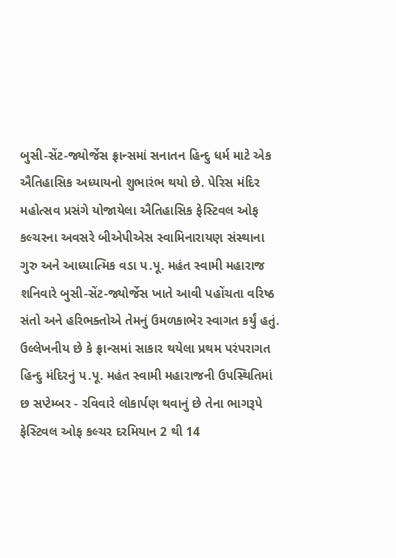બુસી-સેંટ-જ્યોર્જેસ ફ્રાન્સમાં સનાતન હિન્દુ ધર્મ માટે એક ઐતિહાસિક અધ્યાયનો શુભારંભ થયો છે. પેરિસ મંદિર મહોત્સવ પ્રસંગે યોજાયેલા ઐતિહાસિક ફેસ્ટિવલ ઓફ કલ્ચરના અવસરે બીએપીએસ સ્વામિનારાયણ સંસ્થાના ગુરુ અને આધ્યાત્મિક વડા પ.પૂ. મહંત સ્વામી મહારાજ શનિવારે બુસી-સેંટ-જ્યોર્જેસ ખાતે આવી પહોંચતા વરિષ્ઠ સંતો અને હરિભક્તોએ તેમનું ઉમળકાભેર સ્વાગત કર્યું હતું. ઉલ્લેખનીય છે કે ફ્રાન્સમાં સાકાર થયેલા પ્રથમ પરંપરાગત હિન્દુ મંદિરનું પ.પૂ. મહંત સ્વામી મહારાજની ઉપસ્થિતિમાં છ સપ્ટેમ્બર - રવિવારે લોકાર્પણ થવાનું છે તેના ભાગરૂપે ફેસ્ટિવલ ઓફ કલ્ચર દરમિયાન 2 થી 14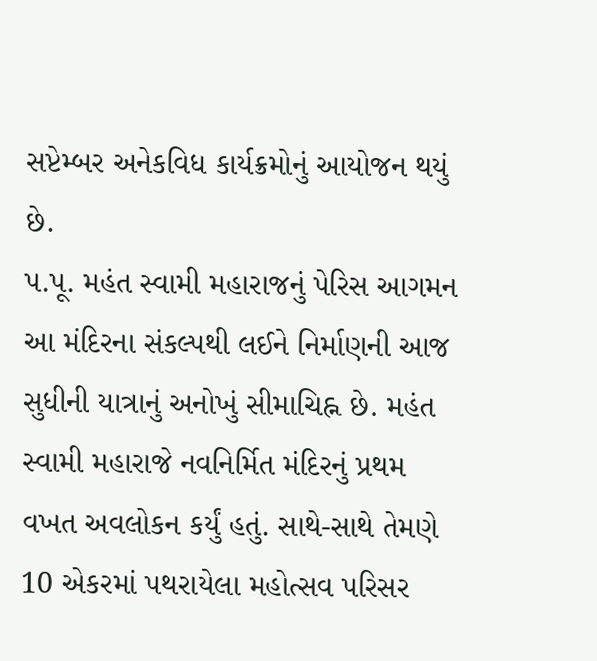સપ્ટેમ્બર અનેકવિધ કાર્યક્રમોનું આયોજન થયું છે.
પ.પૂ. મહંત સ્વામી મહારાજનું પેરિસ આગમન આ મંદિરના સંકલ્પથી લઈને નિર્માણની આજ સુધીની યાત્રાનું અનોખું સીમાચિહ્ન છે. મહંત સ્વામી મહારાજે નવનિર્મિત મંદિરનું પ્રથમ વખત અવલોકન કર્યું હતું. સાથે-સાથે તેમણે 10 એકરમાં પથરાયેલા મહોત્સવ પરિસર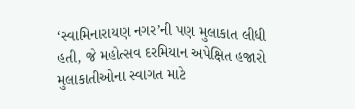‘સ્વામિનારાયણ નગર’ની પણ મુલાકાત લીધી હતી, જે મહોત્સવ દરમિયાન અપેક્ષિત હજારો મુલાકાતીઓના સ્વાગત માટે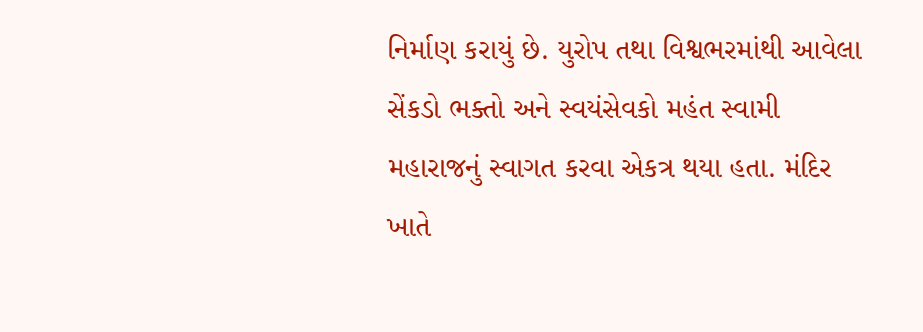નિર્માણ કરાયું છે. યુરોપ તથા વિશ્વભરમાંથી આવેલા સેંકડો ભક્તો અને સ્વયંસેવકો મહંત સ્વામી મહારાજનું સ્વાગત કરવા એકત્ર થયા હતા. મંદિર ખાતે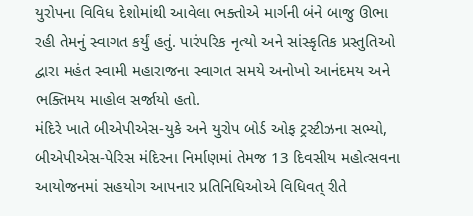યુરોપના વિવિધ દેશોમાંથી આવેલા ભક્તોએ માર્ગની બંને બાજુ ઊભા રહી તેમનું સ્વાગત કર્યું હતું. પારંપરિક નૃત્યો અને સાંસ્કૃતિક પ્રસ્તુતિઓ દ્વારા મહંત સ્વામી મહારાજના સ્વાગત સમયે અનોખો આનંદમય અને ભક્તિમય માહોલ સર્જાયો હતો.
મંદિરે ખાતે બીએપીએસ-યુકે અને યુરોપ બોર્ડ ઓફ ટ્રસ્ટીઝના સભ્યો, બીએપીએસ-પેરિસ મંદિરના નિર્માણમાં તેમજ 13 દિવસીય મહોત્સવના આયોજનમાં સહયોગ આપનાર પ્રતિનિધિઓએ વિધિવત્ રીતે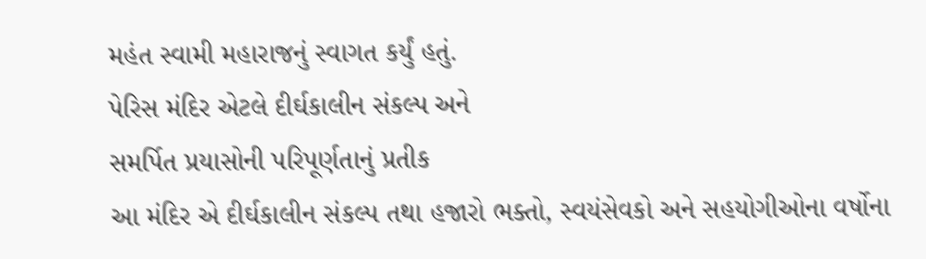મહંત સ્વામી મહારાજનું સ્વાગત કર્યું હતું.
પેરિસ મંદિર એટલે દીર્ઘકાલીન સંકલ્પ અને
સમર્પિત પ્રયાસોની પરિપૂર્ણતાનું પ્રતીક
આ મંદિર એ દીર્ઘકાલીન સંકલ્પ તથા હજારો ભક્તો, સ્વયંસેવકો અને સહયોગીઓના વર્ષોના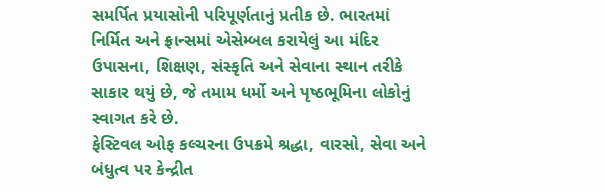સમર્પિત પ્રયાસોની પરિપૂર્ણતાનું પ્રતીક છે. ભારતમાં નિર્મિત અને ફ્રાન્સમાં એસેમ્બલ કરાયેલું આ મંદિર ઉપાસના, શિક્ષણ, સંસ્કૃતિ અને સેવાના સ્થાન તરીકે સાકાર થયું છે, જે તમામ ધર્મો અને પૃષ્ઠભૂમિના લોકોનું સ્વાગત કરે છે.
ફેસ્ટિવલ ઓફ કલ્ચરના ઉપક્રમે શ્રદ્ધા, વારસો, સેવા અને બંધુત્વ પર કેન્દ્રીત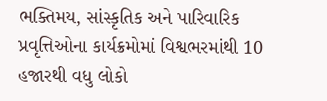ભક્તિમય, સાંસ્કૃતિક અને પારિવારિક પ્રવૃત્તિઓના કાર્યક્રમોમાં વિશ્વભરમાંથી 10 હજારથી વધુ લોકો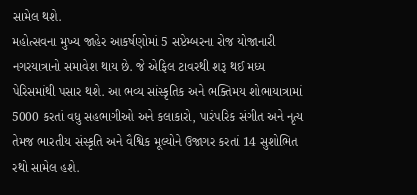સામેલ થશે.
મહોત્સવના મુખ્ય જાહેર આકર્ષણોમાં 5 સપ્ટેમ્બરના રોજ યોજાનારી નગરયાત્રાનો સમાવેશ થાય છે. જે એફિલ ટાવરથી શરૂ થઈ મધ્ય પેરિસમાંથી પસાર થશે. આ ભવ્ય સાંસ્કૃતિક અને ભક્તિમય શોભાયાત્રામાં 5000 કરતાં વધુ સહભાગીઓ અને કલાકારો, પારંપરિક સંગીત અને નૃત્ય તેમજ ભારતીય સંસ્કૃતિ અને વૈશ્વિક મૂલ્યોને ઉજાગર કરતાં 14 સુશોભિત રથો સામેલ હશે.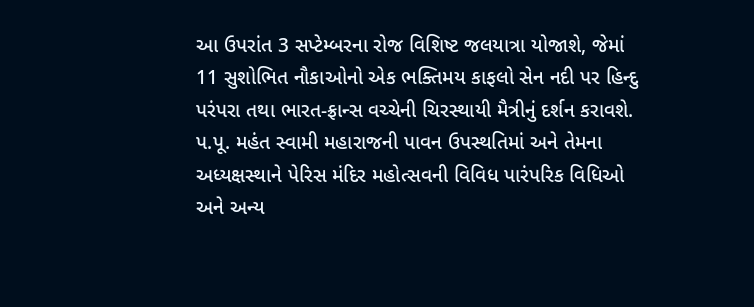આ ઉપરાંત 3 સપ્ટેમ્બરના રોજ વિશિષ્ટ જલયાત્રા યોજાશે, જેમાં 11 સુશોભિત નૌકાઓનો એક ભક્તિમય કાફલો સેન નદી પર હિન્દુ પરંપરા તથા ભારત-ફ્રાન્સ વચ્ચેની ચિરસ્થાયી મૈત્રીનું દર્શન કરાવશે.
પ.પૂ. મહંત સ્વામી મહારાજની પાવન ઉપસ્થતિમાં અને તેમના અધ્યક્ષસ્થાને પેરિસ મંદિર મહોત્સવની વિવિધ પારંપરિક વિધિઓ અને અન્ય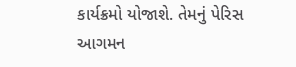કાર્યક્રમો યોજાશે. તેમનું પેરિસ આગમન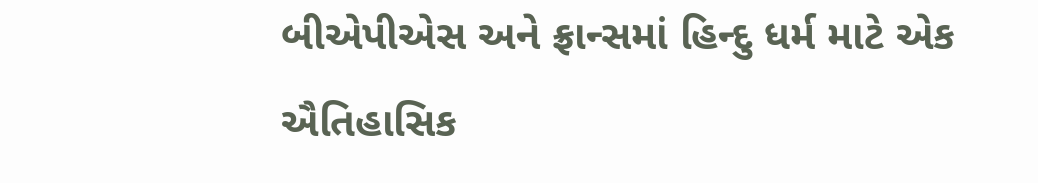બીએપીએસ અને ફ્રાન્સમાં હિન્દુ ધર્મ માટે એક ઐતિહાસિક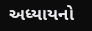અધ્યાયનો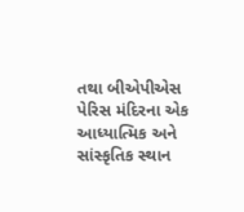તથા બીએપીએસ પેરિસ મંદિરના એક આધ્યાત્મિક અને સાંસ્કૃતિક સ્થાન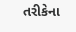તરીકેના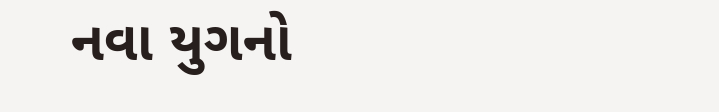નવા યુગનો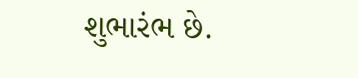શુભારંભ છે.